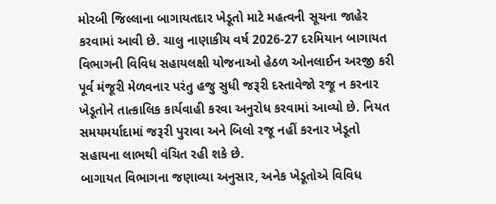મોરબી જિલ્લાના બાગાયતદાર ખેડૂતો માટે મહત્વની સૂચના જાહેર કરવામાં આવી છે. ચાલુ નાણાકીય વર્ષ 2026-27 દરમિયાન બાગાયત વિભાગની વિવિધ સહાયલક્ષી યોજનાઓ હેઠળ ઓનલાઈન અરજી કરી પૂર્વ મંજૂરી મેળવનાર પરંતુ હજુ સુધી જરૂરી દસ્તાવેજો રજૂ ન કરનાર ખેડૂતોને તાત્કાલિક કાર્યવાહી કરવા અનુરોધ કરવામાં આવ્યો છે. નિયત સમયમર્યાદામાં જરૂરી પુરાવા અને બિલો રજૂ નહીં કરનાર ખેડૂતો સહાયના લાભથી વંચિત રહી શકે છે.
બાગાયત વિભાગના જણાવ્યા અનુસાર, અનેક ખેડૂતોએ વિવિધ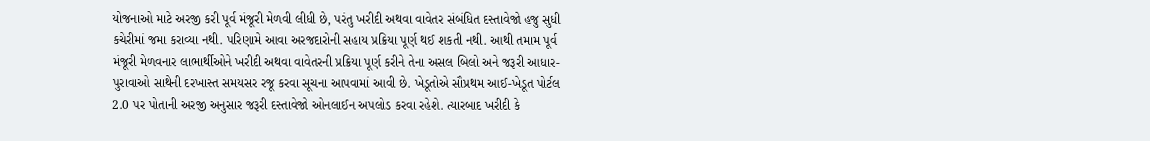યોજનાઓ માટે અરજી કરી પૂર્વ મંજૂરી મેળવી લીધી છે, પરંતુ ખરીદી અથવા વાવેતર સંબંધિત દસ્તાવેજો હજુ સુધી કચેરીમાં જમા કરાવ્યા નથી. પરિણામે આવા અરજદારોની સહાય પ્રક્રિયા પૂર્ણ થઈ શકતી નથી. આથી તમામ પૂર્વ મંજૂરી મેળવનાર લાભાર્થીઓને ખરીદી અથવા વાવેતરની પ્રક્રિયા પૂર્ણ કરીને તેના અસલ બિલો અને જરૂરી આધાર-પુરાવાઓ સાથેની દરખાસ્ત સમયસર રજૂ કરવા સૂચના આપવામાં આવી છે. ખેડૂતોએ સૌપ્રથમ આઈ-ખેડૂત પોર્ટલ 2.0 પર પોતાની અરજી અનુસાર જરૂરી દસ્તાવેજો ઓનલાઈન અપલોડ કરવા રહેશે. ત્યારબાદ ખરીદી કે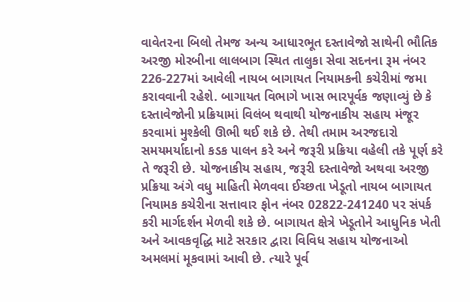વાવેતરના બિલો તેમજ અન્ય આધારભૂત દસ્તાવેજો સાથેની ભૌતિક અરજી મોરબીના લાલબાગ સ્થિત તાલુકા સેવા સદનના રૂમ નંબર 226-227માં આવેલી નાયબ બાગાયત નિયામકની કચેરીમાં જમા કરાવવાની રહેશે. બાગાયત વિભાગે ખાસ ભારપૂર્વક જણાવ્યું છે કે દસ્તાવેજોની પ્રક્રિયામાં વિલંબ થવાથી યોજનાકીય સહાય મંજૂર કરવામાં મુશ્કેલી ઊભી થઈ શકે છે. તેથી તમામ અરજદારો સમયમર્યાદાનો કડક પાલન કરે અને જરૂરી પ્રક્રિયા વહેલી તકે પૂર્ણ કરે તે જરૂરી છે. યોજનાકીય સહાય, જરૂરી દસ્તાવેજો અથવા અરજી પ્રક્રિયા અંગે વધુ માહિતી મેળવવા ઈચ્છતા ખેડૂતો નાયબ બાગાયત નિયામક કચેરીના સત્તાવાર ફોન નંબર 02822-241240 પર સંપર્ક કરી માર્ગદર્શન મેળવી શકે છે. બાગાયત ક્ષેત્રે ખેડૂતોને આધુનિક ખેતી અને આવકવૃદ્ધિ માટે સરકાર દ્વારા વિવિધ સહાય યોજનાઓ અમલમાં મૂકવામાં આવી છે. ત્યારે પૂર્વ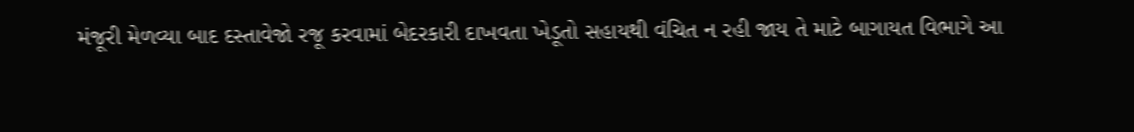મંજૂરી મેળવ્યા બાદ દસ્તાવેજો રજૂ કરવામાં બેદરકારી દાખવતા ખેડૂતો સહાયથી વંચિત ન રહી જાય તે માટે બાગાયત વિભાગે આ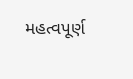મહત્વપૂર્ણ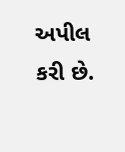અપીલ કરી છે.